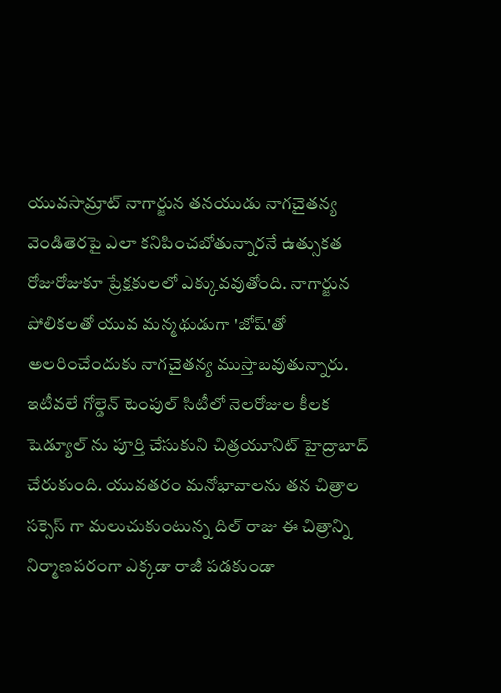యువసామ్రాట్ నాగార్జున తనయుడు నాగచైతన్య వెండితెరపై ఎలా కనిపించబోతున్నారనే ఉత్సుకత రోజురోజుకూ ప్రేక్షకులలో ఎక్కువవుతోంది. నాగార్జున పోలికలతో యువ మన్మథుడుగా 'జోష్'తో అలరించేందుకు నాగచైతన్య ముస్తాబవుతున్నారు. ఇటీవలే గోల్డెన్ టెంపుల్ సిటీలో నెలరోజుల కీలక షెడ్యూల్ ను పూర్తి చేసుకుని చిత్రయూనిట్ హైద్రాబాద్ చేరుకుంది. యువతరం మనోభావాలను తన చిత్రాల సక్సెస్ గా మలుచుకుంటున్న దిల్ రాజు ఈ చిత్రాన్ని నిర్మాణపరంగా ఎక్కడా రాజీ పడకుండా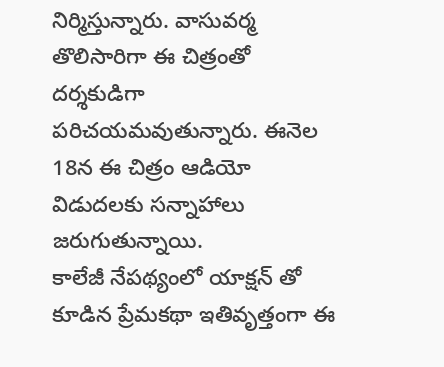నిర్మిస్తున్నారు. వాసువర్మ తొలిసారిగా ఈ చిత్రంతో దర్శకుడిగా పరిచయమవుతున్నారు. ఈనెల 18న ఈ చిత్రం ఆడియో విడుదలకు సన్నాహాలు జరుగుతున్నాయి.
కాలేజీ నేపథ్యంలో యాక్షన్ తో కూడిన ప్రేమకథా ఇతివృత్తంగా ఈ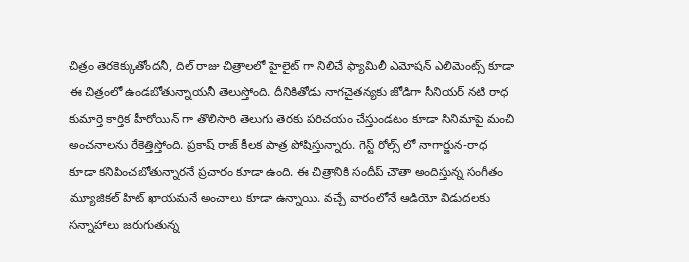చిత్రం తెరకెక్కుతోందనీ, దిల్ రాజు చిత్రాలలో హైలైట్ గా నిలిచే ఫ్యామిలీ ఎమోషన్ ఎలిమెంట్స్ కూడా ఈ చిత్రంలో ఉండబోతున్నాయనీ తెలుస్తోంది. దీనికితోడు నాగచైతన్యకు జోడిగా సీనియర్ నటి రాధ కుమార్తె కార్తిక హీరోయిన్ గా తొలిసారి తెలుగు తెరకు పరిచయం చేస్తుండటం కూడా సినిమాపై మంచి అంచనాలను రేకెత్తిస్తోంది. ప్రకాష్ రాజ్ కీలక పాత్ర పోషిస్తున్నారు. గెస్ట్ రోల్స్ లో నాగార్జున-రాధ కూడా కనిపించబోతున్నారనే ప్రచారం కూడా ఉంది. ఈ చిత్రానికి సందీప్ చౌతా అందిస్తున్న సంగీతం మ్యూజికల్ హిట్ ఖాయమనే అంచాలు కూడా ఉన్నాయి. వచ్చే వారంలోనే ఆడియో విడుదలకు సన్నాహాలు జరుగుతున్న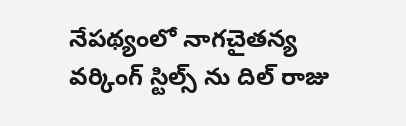నేపథ్యంలో నాగచైతన్య వర్కింగ్ స్టిల్స్ ను దిల్ రాజు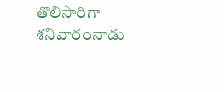తొలిసారిగా శనివారంనాడు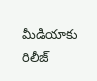మీడియాకు రిలీజ్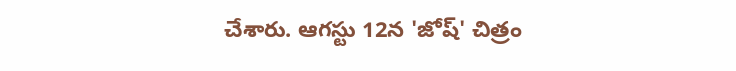చేశారు. ఆగస్టు 12న 'జోష్' చిత్రం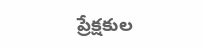ప్రేక్షకుల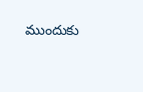ముందుకు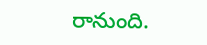రానుంది.